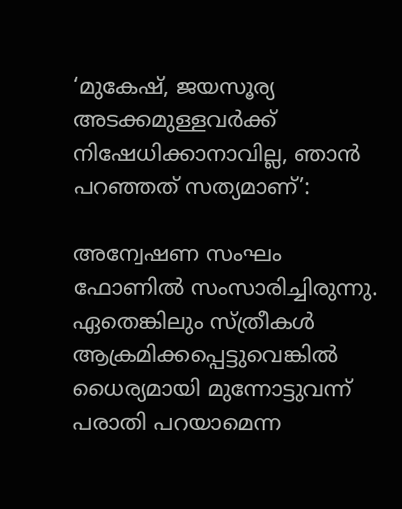‘മുകേഷ്, ജയസൂര്യ അടക്കമുള്ളവർക്ക് നിഷേധിക്കാനാവില്ല, ഞാൻ പറഞ്ഞത് സത്യമാണ്’:

അന്വേഷണ സംഘം ഫോണിൽ സംസാരിച്ചിരുന്നു. ഏതെങ്കിലും സ്ത്രീകൾ ആക്രമിക്കപ്പെട്ടുവെങ്കിൽ ധൈര്യമായി മുന്നോട്ടുവന്ന് പരാതി പറയാമെന്ന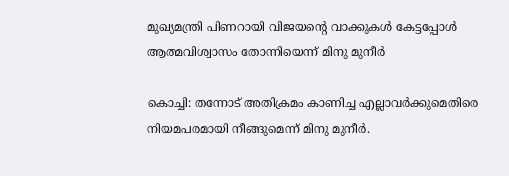മുഖ്യമന്ത്രി പിണറായി വിജയന്‍റെ വാക്കുകൾ കേട്ടപ്പോൾ ആത്മവിശ്വാസം തോന്നിയെന്ന് മിനു മുനീർ

കൊച്ചി: തന്നോട് അതിക്രമം കാണിച്ച എല്ലാവർക്കുമെതിരെ നിയമപരമായി നീങ്ങുമെന്ന് മിനു മുനീർ.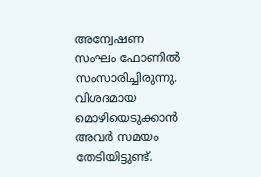അന്വേഷണ സംഘം ഫോണിൽ സംസാരിച്ചിരുന്നു. വിശദമായ മൊഴിയെടുക്കാൻ അവർ സമയം തേടിയിട്ടുണ്ട്.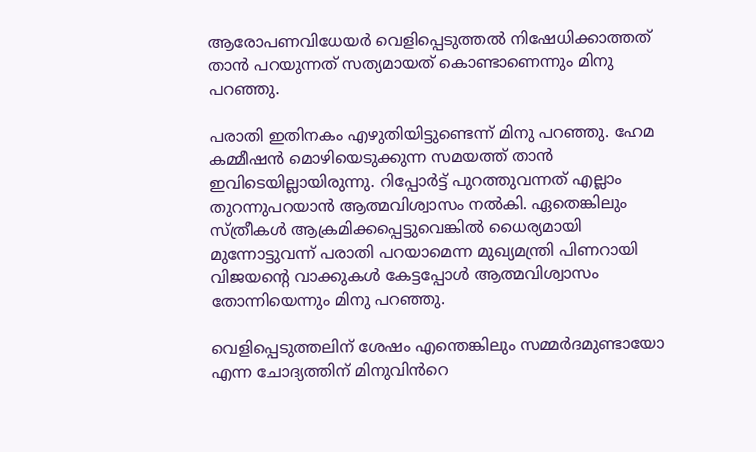ആരോപണവിധേയർ വെളിപ്പെടുത്തൽ നിഷേധിക്കാത്തത് താൻ പറയുന്നത് സത്യമായത് കൊണ്ടാണെന്നും മിനു പറഞ്ഞു.

പരാതി ഇതിനകം എഴുതിയിട്ടുണ്ടെന്ന് മിനു പറഞ്ഞു. ഹേമ കമ്മീഷൻ മൊഴിയെടുക്കുന്ന സമയത്ത് താൻ ഇവിടെയില്ലായിരുന്നു. റിപ്പോർട്ട് പുറത്തുവന്നത് എല്ലാം തുറന്നുപറയാൻ ആത്മവിശ്വാസം നൽകി. ഏതെങ്കിലും സ്ത്രീകൾ ആക്രമിക്കപ്പെട്ടുവെങ്കിൽ ധൈര്യമായി മുന്നോട്ടുവന്ന് പരാതി പറയാമെന്ന മുഖ്യമന്ത്രി പിണറായി വിജയന്‍റെ വാക്കുകൾ കേട്ടപ്പോൾ ആത്മവിശ്വാസം തോന്നിയെന്നും മിനു പറഞ്ഞു.

വെളിപ്പെടുത്തലിന് ശേഷം എന്തെങ്കിലും സമ്മർദമുണ്ടായോ എന്ന ചോദ്യത്തിന് മിനുവിന്‍‌റെ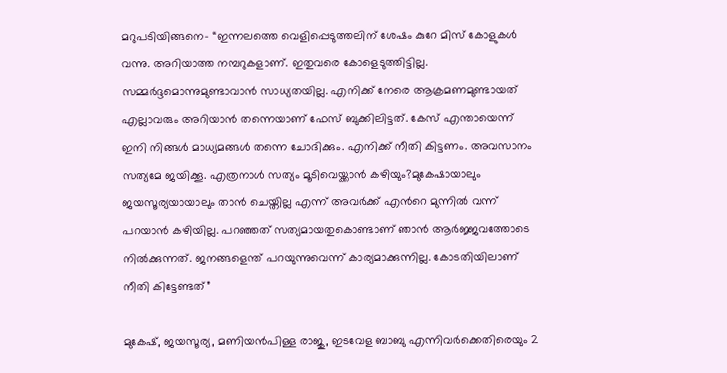മറുപടിയിങ്ങനെ- “ഇന്നലത്തെ വെളിപ്പെടുത്തലിന് ശേഷം കുറേ മിസ് കോളുകൾ വന്നു. അറിയാത്ത നമ്പറുകളാണ്. ഇതുവരെ കോളെടുത്തിട്ടില്ല. സമ്മർദ്ദമൊന്നുമുണ്ടാവാൻ സാധ്യതയില്ല. എനിക്ക് നേരെ ആക്രമണമുണ്ടായത് എല്ലാവരും അറിയാൻ തന്നെയാണ് ഫേസ് ബുക്കിലിട്ടത്. കേസ് എന്തായെന്ന് ഇനി നിങ്ങൾ മാധ്യമങ്ങൾ തന്നെ ചോദിക്കും. എനിക്ക് നീതി കിട്ടണം. അവസാനം സത്യമേ ജയിക്കൂ. എത്രനാൾ സത്യം മൂടിവെയ്ക്കാൻ കഴിയും?മുകേഷായാലും ജയസൂര്യയായാലും താൻ ചെയ്തില്ല എന്ന് അവർക്ക് എന്‍റെ മുന്നിൽ വന്ന് പറയാൻ കഴിയില്ല. പറഞ്ഞത് സത്യമായതുകൊണ്ടാണ് ഞാൻ ആർജ്ജവത്തോടെ നിൽക്കുന്നത്. ജനങ്ങളെന്ത് പറയുന്നുവെന്ന് കാര്യമാക്കുന്നില്ല. കോടതിയിലാണ് നീതി കിട്ടേണ്ടത്”

മുകേഷ്, ജയസൂര്യ, മണിയൻപിള്ള രാജു, ഇടവേള ബാബു എന്നിവർക്കെതിരെയും 2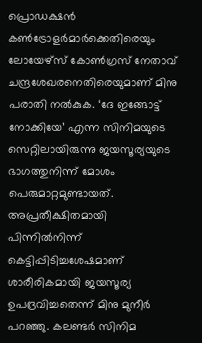പ്രൊഡക്ഷൻ കൺട്രോളർമാർക്കെതിരെയും ലോയേഴ്സ് കോൺഗ്രസ് നേതാവ് ചന്ദ്രശേഖരനെതിരെയുമാണ് മിനു പരാതി നൽകുക. ‘ദേ ഇങ്ങോട്ട് നോക്കിയേ’ എന്ന സിനിമയുടെ സെറ്റിലായിരുന്നു ജയസൂര്യയുടെ ഭാഗത്തുനിന്ന് മോശം പെരുമാറ്റമുണ്ടായത്. അപ്രതീക്ഷിതമായി പിന്നിൽനിന്ന് കെട്ടിപ്പിടിച്ചശേഷമാണ് ശാരീരികമായി ജയസൂര്യ ഉപദ്രവിച്ചതെന്ന് മിനു മുനീർ പറഞ്ഞു. കലണ്ടർ സിനിമ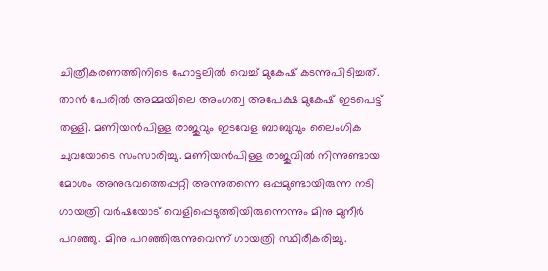ചിത്രീകരണത്തിനിടെ ഹോട്ടലിൽ വെച്ച് മുകേഷ് കടന്നുപിടിച്ചത്. താൻ പേരിൽ അമ്മയിലെ അംഗത്വ അപേക്ഷ മുകേഷ് ഇടപെട്ട് തള്ളി. മണിയൻപിള്ള രാജുവും ഇടവേള ബാബുവും ലൈംഗിക ചുവയോടെ സംസാരിച്ചു. മണിയൻപിള്ള രാജുവിൽ നിന്നുണ്ടായ മോശം അനുഭവത്തെപ്പറ്റി അന്നുതന്നെ ഒപ്പമുണ്ടായിരുന്ന നടി ഗായത്രി വർഷയോട് വെളിപ്പെടുത്തിയിരുന്നെന്നും മിനു മുനീർ പറഞ്ഞു. മിനു പറഞ്ഞിരുന്നുവെന്ന് ഗായത്രി സ്ഥിരീകരിച്ചു.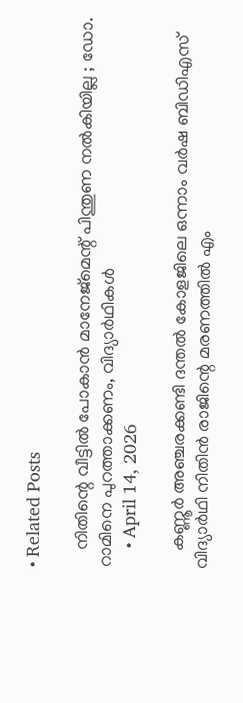• Related Posts

    നിതിന്റെ വീട്ടിൽ പോകാൻ മാനേജ്മെന്റ് പിന്തുണ നൽകിയില്ല ; ഡോ. റാമിനെ പുറത്താക്കണം, വിദ്യാർഥികൾ
    • April 14, 2026

    കണ്ണൂർ അഞ്ചരക്കണ്ടി ദന്തൽ കോളജിലെ ഒന്നാം വർഷ ബിഡിഎസ് വിദ്യാർഥി നിതിൻ രാജിന്റെ മരണത്തിൽ എം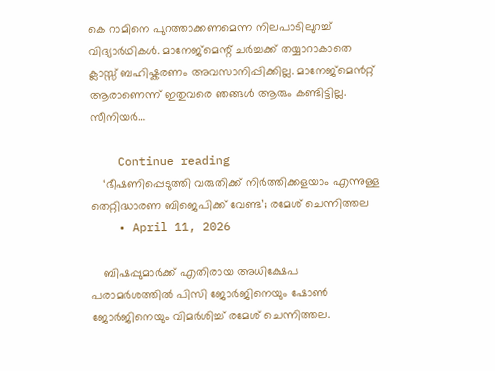കെ റാമിനെ പുറത്താക്കണമെന്ന നിലപാടിലുറച്ച് വിദ്യാർഥികൾ. മാനേജ്മെന്റ് ചർച്ചക്ക് തയ്യാറാകാതെ ക്ലാസ്സ് ബഹിഷ്കരണം അവസാനിപ്പിക്കില്ല. മാനേജ്മെൻറ്റ് ആരാണെന്ന് ഇതുവരെ ഞങ്ങൾ ആരും കണ്ടിട്ടില്ല. സീനിയർ…

    Continue reading
    ‘ഭീഷണിപ്പെടുത്തി വരുതിക്ക് നിര്‍ത്തിക്കളയാം എന്നുള്ള തെറ്റിദ്ധാരണ ബിജെപിക്ക് വേണ്ട’; രമേശ് ചെന്നിത്തല
    • April 11, 2026

    ബിഷപ്പുമാര്‍ക്ക് എതിരായ അധിക്ഷേപ പരാമര്‍ശത്തില്‍ പിസി ജോര്‍ജിനെയും ഷോണ്‍ ജോര്‍ജിനെയും വിമര്‍ശിച്ച് രമേശ് ചെന്നിത്തല.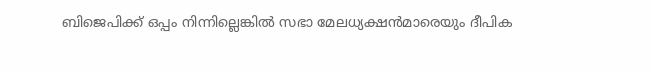ബിജെപിക്ക് ഒപ്പം നിന്നില്ലെങ്കില്‍ സഭാ മേലധ്യക്ഷന്‍മാരെയും ദീപിക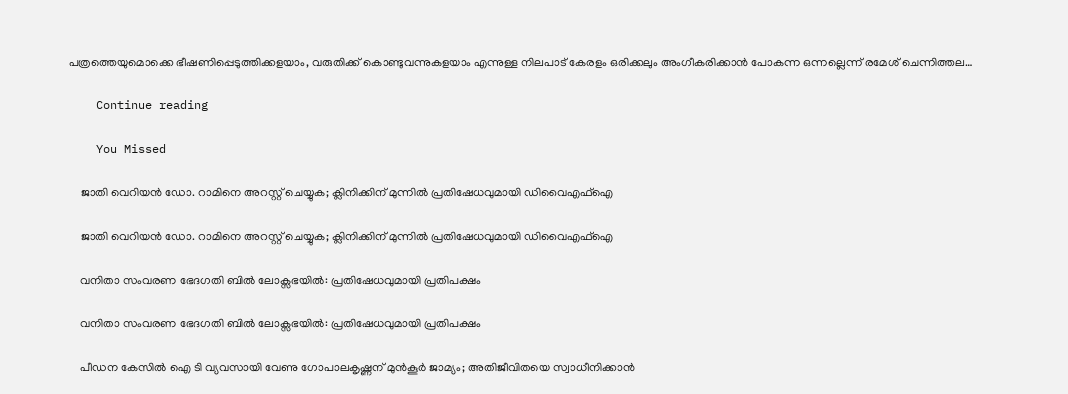പത്രത്തെയുമൊക്കെ ഭീഷണിപ്പെടുത്തിക്കളയാം, വരുതിക്ക് കൊണ്ടുവന്നുകളയാം എന്നുള്ള നിലപാട് കേരളം ഒരിക്കലും അംഗീകരിക്കാന്‍ പോകന്ന ഒന്നല്ലെന്ന് രമേശ് ചെന്നിത്തല…

    Continue reading

    You Missed

    ജാതി വെറിയൻ ഡോ. റാമിനെ അറസ്റ്റ് ചെയ്യുക; ക്ലിനിക്കിന് മുന്നിൽ പ്രതിഷേധവുമായി ഡിവൈഎഫ്ഐ

    ജാതി വെറിയൻ ഡോ. റാമിനെ അറസ്റ്റ് ചെയ്യുക; ക്ലിനിക്കിന് മുന്നിൽ പ്രതിഷേധവുമായി ഡിവൈഎഫ്ഐ

    വനിതാ സംവരണ ഭേദഗതി ബിൽ ലോക്സഭയിൽ: പ്രതിഷേധവുമായി പ്രതിപക്ഷം

    വനിതാ സംവരണ ഭേദഗതി ബിൽ ലോക്സഭയിൽ: പ്രതിഷേധവുമായി പ്രതിപക്ഷം

    പീഡന കേസില്‍ ഐ ടി വ്യവസായി വേണു ഗോപാലകൃഷ്ണന് മുൻ‌കൂർ ജാമ്യം; അതിജീവിതയെ സ്വാധീനിക്കാൻ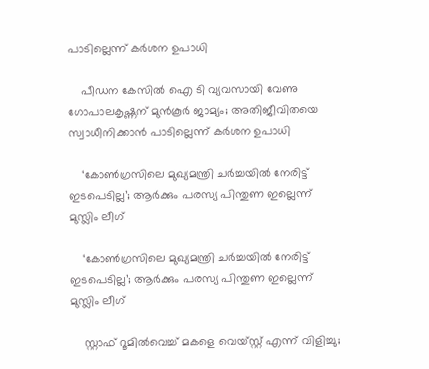പാടില്ലെന്ന് കർശന ഉപാധി

    പീഡന കേസില്‍ ഐ ടി വ്യവസായി വേണു ഗോപാലകൃഷ്ണന് മുൻ‌കൂർ ജാമ്യം; അതിജീവിതയെ സ്വാധീനിക്കാൻ പാടില്ലെന്ന് കർശന ഉപാധി

    ‘കോൺഗ്രസിലെ മുഖ്യമന്ത്രി ചർച്ചയിൽ നേരിട്ട് ഇടപെടില്ല’; ആർക്കും പരസ്യ പിന്തുണ ഇല്ലെന്ന് മുസ്ലിം ലീഗ്

    ‘കോൺഗ്രസിലെ മുഖ്യമന്ത്രി ചർച്ചയിൽ നേരിട്ട് ഇടപെടില്ല’; ആർക്കും പരസ്യ പിന്തുണ ഇല്ലെന്ന് മുസ്ലിം ലീഗ്

    സ്റ്റാഫ് റൂമിൽവെച്ച് മകളെ വെയ്‌സ്റ്റ് എന്ന് വിളിച്ചു;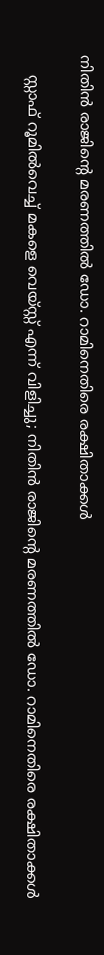നിതിൻ രാജിന്റെ മരണത്തിൽ ഡോ. റാമിനെതിരെ രക്ഷിതാക്കൾ

    സ്റ്റാഫ് റൂമിൽവെച്ച് മകളെ വെയ്‌സ്റ്റ് എന്ന് വിളിച്ചു; നിതിൻ രാജിന്റെ മരണത്തിൽ ഡോ. റാമിനെതിരെ രക്ഷിതാക്കൾ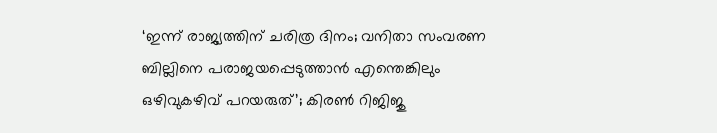‘ഇന്ന് രാജ്യത്തിന് ചരിത്ര ദിനം; വനിതാ സംവരണ ബില്ലിനെ പരാജയപ്പെടുത്താൻ എന്തെങ്കിലും ഒഴിവുകഴിവ് പറയരുത്’; കിരൺ റിജിജു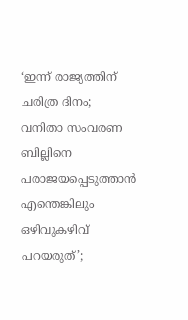‘ഇന്ന് രാജ്യത്തിന് ചരിത്ര ദിനം; വനിതാ സംവരണ ബില്ലിനെ പരാജയപ്പെടുത്താൻ എന്തെങ്കിലും ഒഴിവുകഴിവ് പറയരുത്’;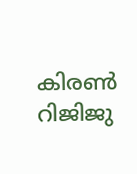കിരൺ റിജിജു